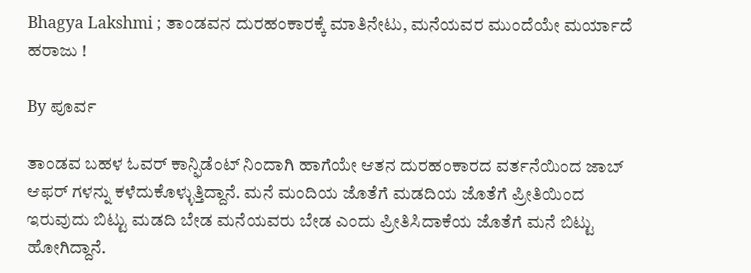Bhagya Lakshmi ; ತಾಂಡವನ ದುರಹಂಕಾರಕ್ಕೆ ಮಾತಿನೇಟು, ಮನೆಯವರ ಮುಂದೆಯೇ ಮರ್ಯಾದೆ ಹರಾಜು !

By ಪೂರ್ವ

ತಾಂಡವ ಬಹಳ ಓವರ್ ಕಾನ್ಫಿಡೆಂಟ್ ನಿಂದಾಗಿ ಹಾಗೆಯೇ ಆತನ ದುರಹಂಕಾರದ ವರ್ತನೆಯಿಂದ ಜಾಬ್ ಆಫರ್ ಗಳನ್ನು ಕಳೆದುಕೊಳ್ಳುತ್ತಿದ್ದಾನೆ. ಮನೆ ಮಂದಿಯ ಜೊತೆಗೆ ಮಡದಿಯ ಜೊತೆಗೆ ಪ್ರೀತಿಯಿಂದ ಇರುವುದು ಬಿಟ್ಟು ಮಡದಿ ಬೇಡ ಮನೆಯವರು ಬೇಡ ಎಂದು ಪ್ರೀತಿಸಿದಾಕೆಯ ಜೊತೆಗೆ ಮನೆ ಬಿಟ್ಟು ಹೋಗಿದ್ದಾನೆ.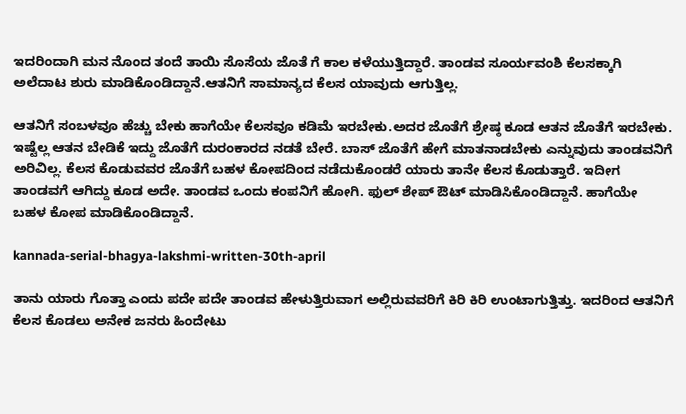ಇದರಿಂದಾಗಿ ಮನ ನೊಂದ ತಂದೆ ತಾಯಿ ಸೊಸೆಯ ಜೊತೆ ಗೆ ಕಾಲ ಕಳೆಯುತ್ತಿದ್ದಾರೆ. ತಾಂಡವ ಸೂರ್ಯವಂಶಿ ಕೆಲಸಕ್ಕಾಗಿ ಅಲೆದಾಟ ಶುರು ಮಾಡಿಕೊಂಡಿದ್ದಾನೆ.ಆತನಿಗೆ ಸಾಮಾನ್ಯದ ಕೆಲಸ ಯಾವುದು ಆಗುತ್ತಿಲ್ಲ.

ಆತನಿಗೆ ಸಂಬಳವೂ ಹೆಚ್ಚು ಬೇಕು ಹಾಗೆಯೇ ಕೆಲಸವೂ ಕಡಿಮೆ ಇರಬೇಕು.ಅದರ ಜೊತೆಗೆ ಶ್ರೇಷ್ಠ ಕೂಡ ಆತನ ಜೊತೆಗೆ ಇರಬೇಕು. ಇಷ್ಟೆಲ್ಲ ಆತನ ಬೇಡಿಕೆ ಇದ್ದು ಜೊತೆಗೆ ದುರಂಕಾರದ ನಡತೆ ಬೇರೆ. ಬಾಸ್ ಜೊತೆಗೆ ಹೇಗೆ ಮಾತನಾಡಬೇಕು ಎನ್ನುವುದು ತಾಂಡವನಿಗೆ ಅರಿವಿಲ್ಲ. ಕೆಲಸ ಕೊಡುವವರ ಜೊತೆಗೆ ಬಹಳ ಕೋಪದಿಂದ ನಡೆದುಕೊಂಡರೆ ಯಾರು ತಾನೇ ಕೆಲಸ ಕೊಡುತ್ತಾರೆ. ಇದೀಗ ತಾಂಡವಗೆ ಆಗಿದ್ದು ಕೂಡ ಅದೇ. ತಾಂಡವ ಒಂದು ಕಂಪನಿಗೆ ಹೋಗಿ. ಫುಲ್ ಶೇಪ್ ಔಟ್ ಮಾಡಿಸಿಕೊಂಡಿದ್ದಾನೆ. ಹಾಗೆಯೇ ಬಹಳ ಕೋಪ ಮಾಡಿಕೊಂಡಿದ್ದಾನೆ.

kannada-serial-bhagya-lakshmi-written-30th-april

ತಾನು ಯಾರು ಗೊತ್ತಾ ಎಂದು ಪದೇ ಪದೇ ತಾಂಡವ ಹೇಳುತ್ತಿರುವಾಗ ಅಲ್ಲಿರುವವರಿಗೆ ಕಿರಿ ಕಿರಿ ಉಂಟಾಗುತ್ತಿತ್ತು. ಇದರಿಂದ ಆತನಿಗೆ ಕೆಲಸ ಕೊಡಲು ಅನೇಕ ಜನರು ಹಿಂದೇಟು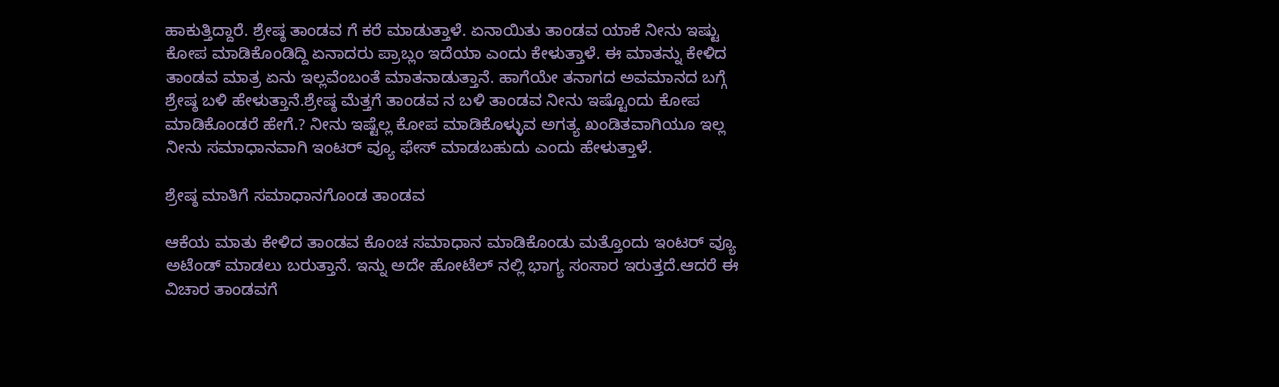ಹಾಕುತ್ತಿದ್ದಾರೆ. ಶ್ರೇಷ್ಠ ತಾಂಡವ ಗೆ ಕರೆ ಮಾಡುತ್ತಾಳೆ. ಏನಾಯಿತು ತಾಂಡವ ಯಾಕೆ ನೀನು ಇಷ್ಟು ಕೋಪ ಮಾಡಿಕೊಂಡಿದ್ದಿ ಏನಾದರು ಪ್ರಾಬ್ಲಂ ಇದೆಯಾ ಎಂದು ಕೇಳುತ್ತಾಳೆ. ಈ ಮಾತನ್ನು ಕೇಳಿದ ತಾಂಡವ ಮಾತ್ರ ಏನು ಇಲ್ಲವೆಂಬಂತೆ ಮಾತನಾಡುತ್ತಾನೆ. ಹಾಗೆಯೇ ತನಾಗದ ಅವಮಾನದ ಬಗ್ಗೆ ಶ್ರೇಷ್ಠ ಬಳಿ ಹೇಳುತ್ತಾನೆ.ಶ್ರೇಷ್ಠ ಮೆತ್ತಗೆ ತಾಂಡವ ನ ಬಳಿ ತಾಂಡವ ನೀನು ಇಷ್ಟೊಂದು ಕೋಪ ಮಾಡಿಕೊಂಡರೆ ಹೇಗೆ.? ನೀನು ಇಷ್ಟೆಲ್ಲ ಕೋಪ ಮಾಡಿಕೊಳ್ಳುವ ಅಗತ್ಯ ಖಂಡಿತವಾಗಿಯೂ ಇಲ್ಲ ನೀನು ಸಮಾಧಾನವಾಗಿ ಇಂಟರ್ ವ್ಯೂ ಫೇಸ್ ಮಾಡಬಹುದು ಎಂದು ಹೇಳುತ್ತಾಳೆ.

ಶ್ರೇಷ್ಠ ಮಾತಿಗೆ ಸಮಾಧಾನಗೊಂಡ ತಾಂಡವ

ಆಕೆಯ ಮಾತು ಕೇಳಿದ ತಾಂಡವ ಕೊಂಚ ಸಮಾಧಾನ ಮಾಡಿಕೊಂಡು ಮತ್ತೊಂದು ಇಂಟರ್ ವ್ಯೂ ಅಟೆಂಡ್ ಮಾಡಲು ಬರುತ್ತಾನೆ. ಇನ್ನು ಅದೇ ಹೋಟೆಲ್ ನಲ್ಲಿ ಭಾಗ್ಯ ಸಂಸಾರ ಇರುತ್ತದೆ.ಆದರೆ ಈ ವಿಚಾರ ತಾಂಡವಗೆ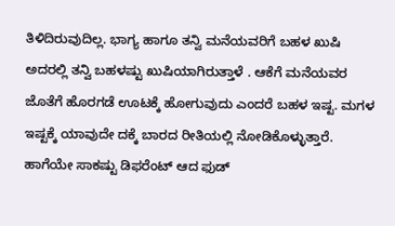ತಿಳಿದಿರುವುದಿಲ್ಲ. ಭಾಗ್ಯ ಹಾಗೂ ತನ್ವಿ ಮನೆಯವರಿಗೆ ಬಹಳ ಖುಷಿ ಅದರಲ್ಲಿ ತನ್ವಿ ಬಹಳಷ್ಟು ಖುಷಿಯಾಗಿರುತ್ತಾಳೆ . ಆಕೆಗೆ ಮನೆಯವರ ಜೊತೆಗೆ ಹೊರಗಡೆ ಊಟಕ್ಕೆ ಹೋಗುವುದು ಎಂದರೆ ಬಹಳ ಇಷ್ಟ. ಮಗಳ ಇಷ್ಟಕ್ಕೆ ಯಾವುದೇ ದಕ್ಕೆ ಬಾರದ ರೀತಿಯಲ್ಲಿ ನೋಡಿಕೊಳ್ಳುತ್ತಾರೆ. ಹಾಗೆಯೇ ಸಾಕಷ್ಟು ಡಿಫರೆಂಟ್ ಆದ ಫುಡ್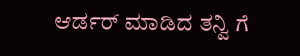ಆರ್ಡರ್ ಮಾಡಿದ ತನ್ವಿ ಗೆ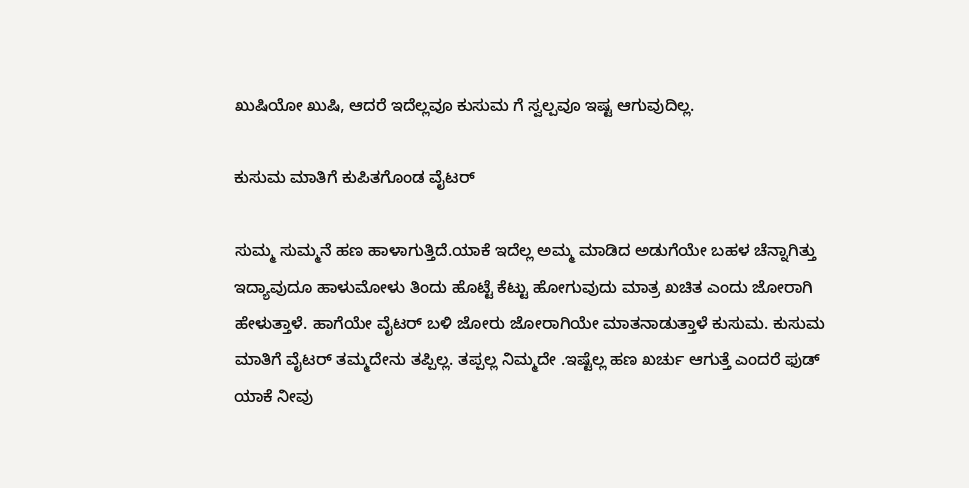ಖುಷಿಯೋ ಖುಷಿ, ಆದರೆ ಇದೆಲ್ಲವೂ ಕುಸುಮ ಗೆ ಸ್ವಲ್ಪವೂ ಇಷ್ಟ ಆಗುವುದಿಲ್ಲ.

ಕುಸುಮ ಮಾತಿಗೆ ಕುಪಿತಗೊಂಡ ವೈಟರ್

ಸುಮ್ಮ ಸುಮ್ಮನೆ ಹಣ ಹಾಳಾಗುತ್ತಿದೆ.ಯಾಕೆ ಇದೆಲ್ಲ ಅಮ್ಮ ಮಾಡಿದ ಅಡುಗೆಯೇ ಬಹಳ ಚೆನ್ನಾಗಿತ್ತು ಇದ್ಯಾವುದೂ ಹಾಳುಮೋಳು ತಿಂದು ಹೊಟ್ಟೆ ಕೆಟ್ಟು ಹೋಗುವುದು ಮಾತ್ರ ಖಚಿತ ಎಂದು ಜೋರಾಗಿ ಹೇಳುತ್ತಾಳೆ. ಹಾಗೆಯೇ ವೈಟರ್ ಬಳಿ ಜೋರು ಜೋರಾಗಿಯೇ ಮಾತನಾಡುತ್ತಾಳೆ ಕುಸುಮ. ಕುಸುಮ ಮಾತಿಗೆ ವೈಟರ್ ತಮ್ಮದೇನು ತಪ್ಪಿಲ್ಲ. ತಪ್ಪಲ್ಲ ನಿಮ್ಮದೇ .ಇಷ್ಟೆಲ್ಲ ಹಣ ಖರ್ಚು ಆಗುತ್ತೆ ಎಂದರೆ ಫುಡ್ ಯಾಕೆ ನೀವು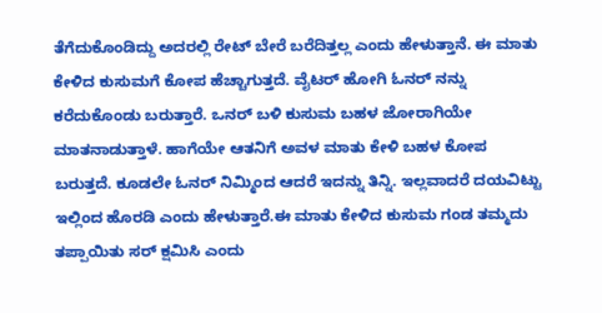ತೆಗೆದುಕೊಂಡಿದ್ದು ಅದರಲ್ಲಿ ರೇಟ್ ಬೇರೆ ಬರೆದಿತ್ತಲ್ಲ ಎಂದು ಹೇಳುತ್ತಾನೆ. ಈ ಮಾತು ಕೇಳಿದ ಕುಸುಮಗೆ ಕೋಪ ಹೆಚ್ಚಾಗುತ್ತದೆ. ವೈಟರ್ ಹೋಗಿ ಓನರ್ ನನ್ನು ಕರೆದುಕೊಂಡು ಬರುತ್ತಾರೆ. ಒನರ್ ಬಳಿ ಕುಸುಮ ಬಹಳ ಜೋರಾಗಿಯೇ ಮಾತನಾಡುತ್ತಾಳೆ. ಹಾಗೆಯೇ ಆತನಿಗೆ ಅವಳ ಮಾತು ಕೇಳಿ ಬಹಳ ಕೋಪ ಬರುತ್ತದೆ. ಕೂಡಲೇ ಓನರ್ ನಿಮ್ಮಿಂದ ಆದರೆ ಇದನ್ನು ತಿನ್ನಿ. ಇಲ್ಲವಾದರೆ ದಯವಿಟ್ಟು ಇಲ್ಲಿಂದ ಹೊರಡಿ ಎಂದು ಹೇಳುತ್ತಾರೆ.ಈ ಮಾತು ಕೇಳಿದ ಕುಸುಮ ಗಂಡ ತಮ್ಮದು ತಪ್ಪಾಯಿತು ಸರ್ ಕ್ಷಮಿಸಿ ಎಂದು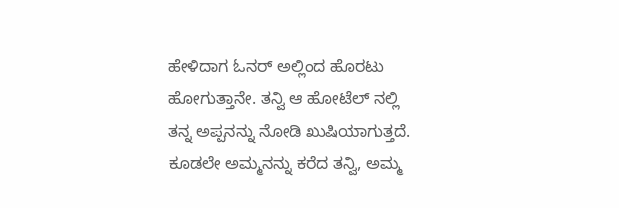ಹೇಳಿದಾಗ ಓನರ್ ಅಲ್ಲಿಂದ ಹೊರಟು ಹೋಗುತ್ತಾನೇ. ತನ್ವಿ ಆ ಹೋಟೆಲ್ ನಲ್ಲಿ ತನ್ನ ಅಪ್ಪನನ್ನು ನೋಡಿ ಖುಷಿಯಾಗುತ್ತದೆ. ಕೂಡಲೇ ಅಮ್ಮನನ್ನು ಕರೆದ ತನ್ವಿ, ಅಮ್ಮ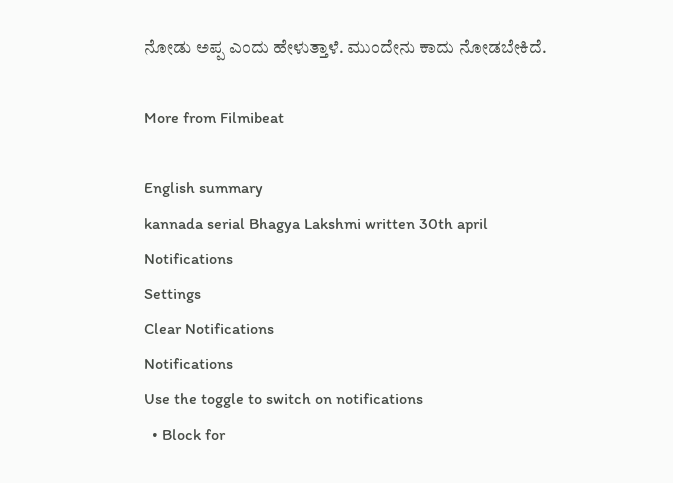ನೋಡು ಅಪ್ಪ ಎಂದು ಹೇಳುತ್ತಾಳೆ. ಮುಂದೇನು ಕಾದು ನೋಡಬೇಕಿದೆ.

More from Filmibeat

English summary
kannada serial Bhagya Lakshmi written 30th april
Notifications
Settings
Clear Notifications
Notifications
Use the toggle to switch on notifications
  • Block for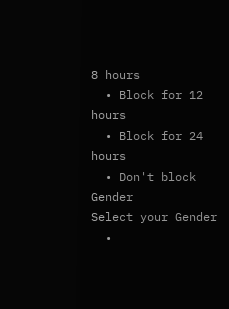8 hours
  • Block for 12 hours
  • Block for 24 hours
  • Don't block
Gender
Select your Gender
  •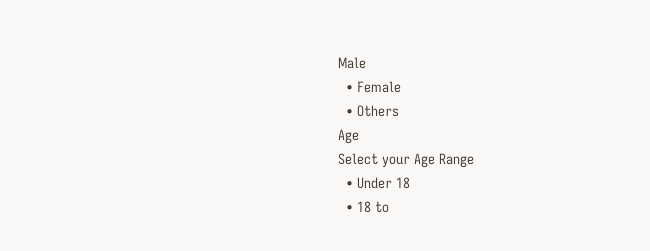Male
  • Female
  • Others
Age
Select your Age Range
  • Under 18
  • 18 to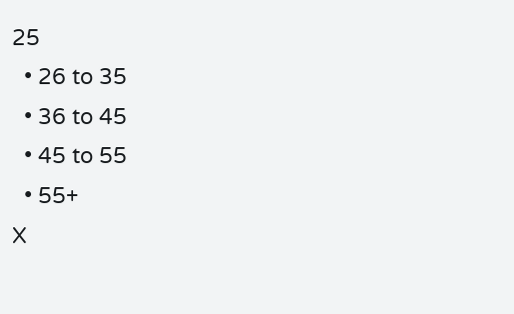25
  • 26 to 35
  • 36 to 45
  • 45 to 55
  • 55+
X